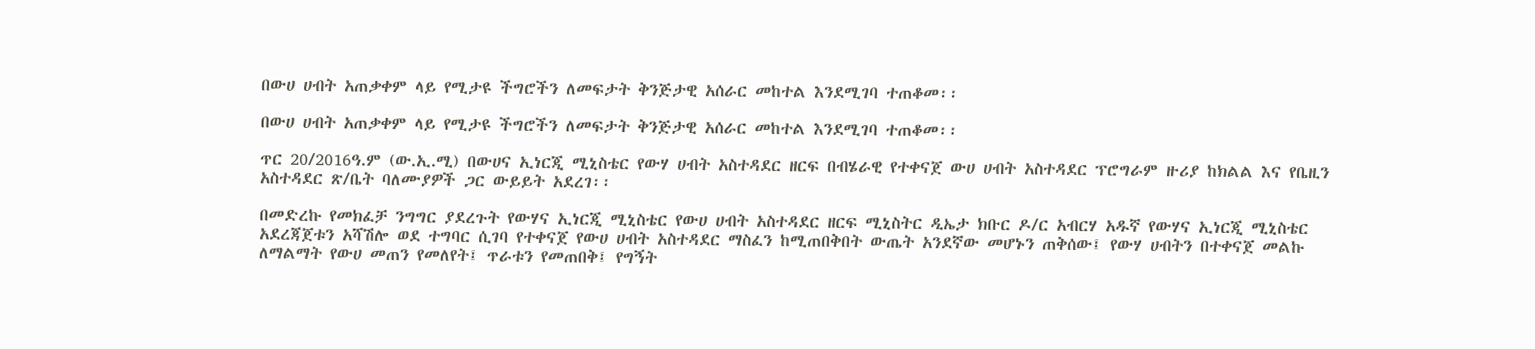በውሀ ሀብት አጠቃቀም ላይ የሚታዩ ችግሮችን ለመፍታት ቅንጅታዊ አሰራር መከተል እንደሚገባ ተጠቆመ፡፡

በውሀ ሀብት አጠቃቀም ላይ የሚታዩ ችግሮችን ለመፍታት ቅንጅታዊ አሰራር መከተል እንደሚገባ ተጠቆመ፡፡

ጥር 20/2016ዓ.ም (ው.ኢ.ሚ) በውሀና ኢነርጂ ሚኒስቴር የውሃ ሀብት አስተዳደር ዘርፍ በብሄራዊ የተቀናጀ ውሀ ሀብት አስተዳደር ፕሮግራም ዙሪያ ከክልል እና የቤዚን አስተዳደር ጽ/ቤት ባለሙያዎች ጋር ውይይት አደረገ፡፡

በመድረኩ የመክፈቻ ንግግር ያደረጉት የውሃና ኢነርጂ ሚኒስቴር የውሀ ሀብት አስተዳደር ዘርፍ ሚኒስትር ዲኤታ ክቡር ዶ/ር አብርሃ አዱኛ የውሃና ኢነርጂ ሚኒስቴር አደረጃጀቱን አሻሽሎ ወደ ተግባር ሲገባ የተቀናጀ የውሀ ሀብት አስተዳደር ማስፈን ከሚጠበቅበት ውጤት አንደኛው መሆኑን ጠቅሰው፤ የውሃ ሀብትን በተቀናጀ መልኩ ለማልማት የውሀ መጠን የመለየት፤ ጥራቱን የመጠበቅ፤ የግኝት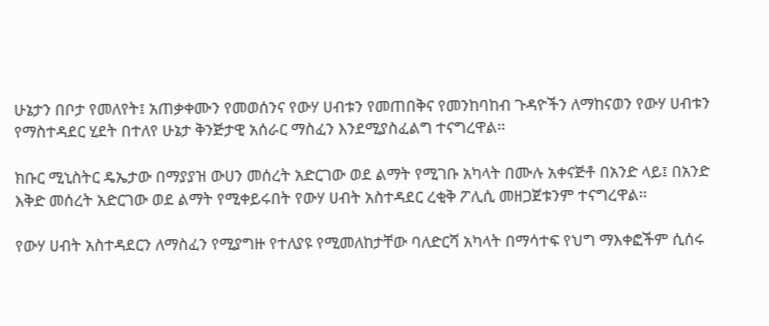ሁኔታን በቦታ የመለየት፤ አጠቃቀሙን የመወሰንና የውሃ ሀብቱን የመጠበቅና የመንከባከብ ጉዳዮችን ለማከናወን የውሃ ሀብቱን የማስተዳደር ሂደት በተለየ ሁኔታ ቅንጅታዊ አሰራር ማስፈን እንደሚያስፈልግ ተናግረዋል፡፡

ክቡር ሚኒስትር ዴኤታው በማያያዝ ውሀን መሰረት አድርገው ወደ ልማት የሚገቡ አካላት በሙሉ አቀናጅቶ በአንድ ላይ፤ በአንድ እቅድ መሰረት አድርገው ወደ ልማት የሚቀይሩበት የውሃ ሀብት አስተዳደር ረቂቅ ፖሊሲ መዘጋጀቱንም ተናግረዋል፡፡

የውሃ ሀብት አስተዳደርን ለማስፈን የሚያግዙ የተለያዩ የሚመለከታቸው ባለድርሻ አካላት በማሳተፍ የህግ ማእቀፎችም ሲሰሩ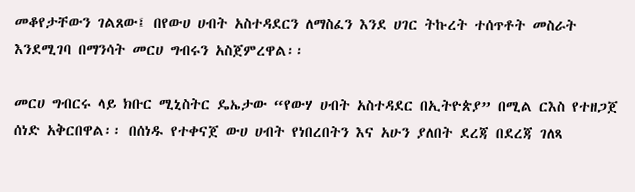መቆየታቸውን ገልጸው፤ በየውሀ ሀብት አስተዳደርን ለማስፈን እንደ ሀገር ትኩረት ተሰጥቶት መስራት እንደሚገባ በማንሳት መርሀ ግብሩን አስጀምረዋል፡፡

መርሀ ግብርሩ ላይ ክቡር ሚኒስትር ዴኤታው “የውሃ ሀብት አስተዳደር በኢትዮጵያ” በሚል ርእስ የተዘጋጀ ሰነድ አቅርበዋል፡፡ በሰነዱ የተቀናጀ ውሀ ሀብት የነበረበትን እና አሁን ያለበት ደረጃ በደረጃ ገለጻ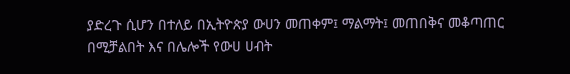ያድረጉ ሲሆን በተለይ በኢትዮጵያ ውሀን መጠቀም፤ ማልማት፤ መጠበቅና መቆጣጠር በሚቻልበት እና በሌሎች የውሀ ሀብት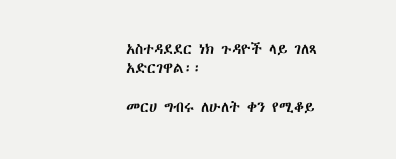አስተዳደደር ነክ ጉዳዮች ላይ ገለጻ አድርገዋል፡፡

መርሀ ግብሩ ለሁለት ቀን የሚቆይ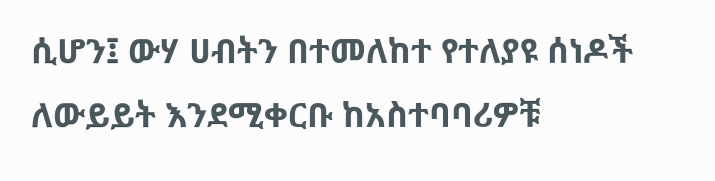ሲሆን፤ ውሃ ሀብትን በተመለከተ የተለያዩ ሰነዶች ለውይይት እንደሚቀርቡ ከአስተባባሪዎቹ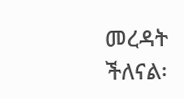መረዳት ችለናል፡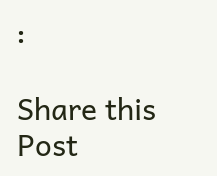፡

Share this Post